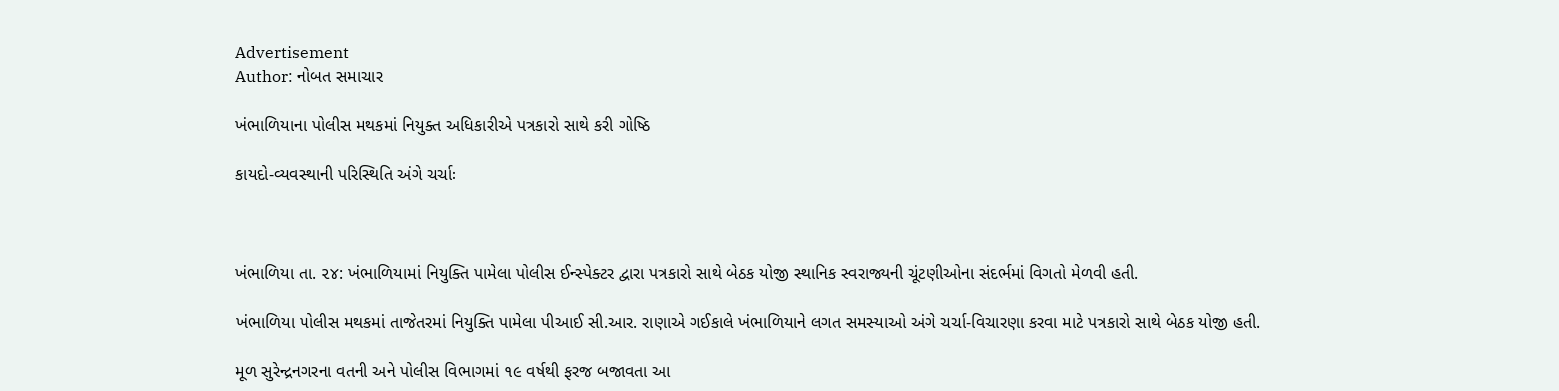Advertisement
Author: નોબત સમાચાર

ખંભાળિયાના પોલીસ મથકમાં નિયુક્ત અધિકારીએ પત્રકારો સાથે કરી ગોષ્ઠિ

કાયદો-વ્યવસ્થાની પરિસ્થિતિ અંગે ચર્ચાઃ



ખંભાળિયા તા. ૨૪: ખંભાળિયામાં નિયુક્તિ પામેલા પોલીસ ઈન્સ્પેક્ટર દ્વારા પત્રકારો સાથે બેઠક યોજી સ્થાનિક સ્વરાજ્યની ચૂંટણીઓના સંદર્ભમાં વિગતો મેળવી હતી.

ખંભાળિયા ૫ોલીસ મથકમાં તાજેતરમાં નિયુક્તિ પામેલા પીઆઈ સી.આર. રાણાએ ગઈકાલે ખંભાળિયાને લગત સમસ્યાઓ અંગે ચર્ચા-વિચારણા કરવા માટે પત્રકારો સાથે બેઠક યોજી હતી.

મૂળ સુરેન્દ્રનગરના વતની અને પોલીસ વિભાગમાં ૧૯ વર્ષથી ફરજ બજાવતા આ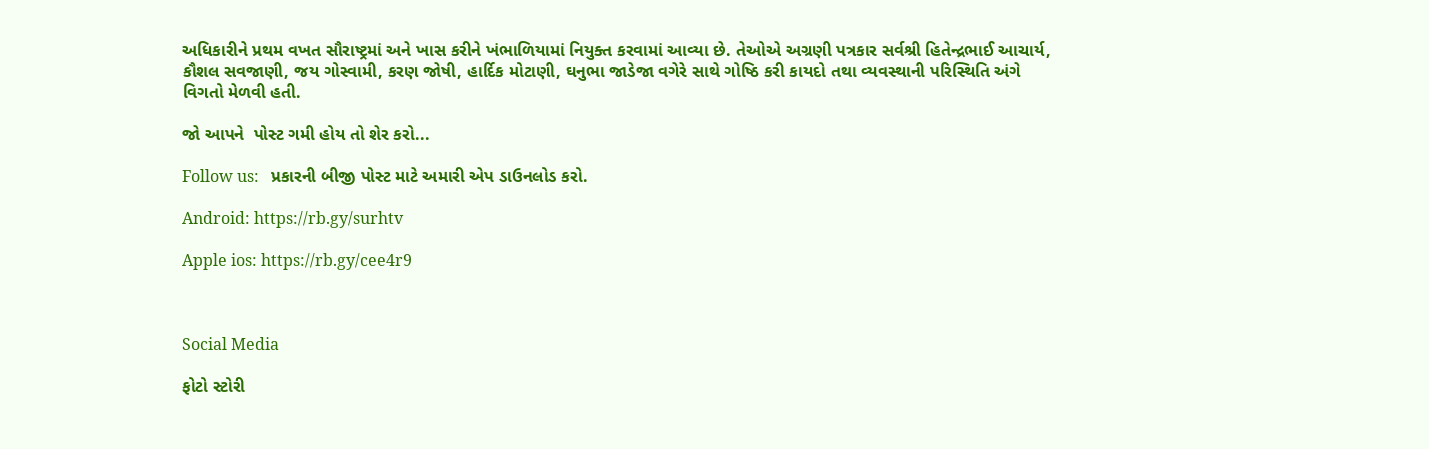અધિકારીને પ્રથમ વખત સૌરાષ્ટ્રમાં અને ખાસ કરીને ખંભાળિયામાં નિયુક્ત કરવામાં આવ્યા છે. તેઓએ અગ્રણી પત્રકાર સર્વશ્રી હિતેન્દ્રભાઈ આચાર્ય, કૌશલ સવજાણી, જય ગોસ્વામી, કરણ જોષી, હાર્દિક મોટાણી, ઘનુભા જાડેજા વગેરે સાથે ગોષ્ઠિ કરી કાયદો તથા વ્યવસ્થાની પરિસ્થિતિ અંગે વિગતો મેળવી હતી.

જો આપને  પોસ્ટ ગમી હોય તો શેર કરો...

Follow us:   પ્રકારની બીજી પોસ્ટ માટે અમારી એપ ડાઉનલોડ કરો.

Android: https://rb.gy/surhtv

Apple ios: https://rb.gy/cee4r9



Social Media

ફોટો સ્ટોરી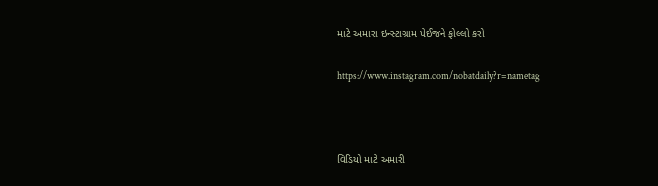માટે અમારા ઇન્સ્ટાગ્રામ પેઈજને ફોલ્લો કરો

https://www.instagram.com/nobatdaily?r=nametag



વિડિયો માટે અમારી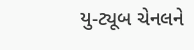યુ-ટ્યૂબ ચેનલને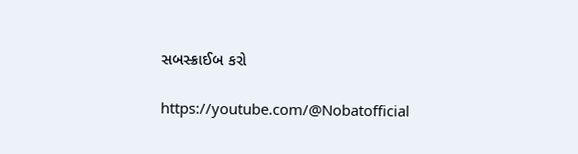સબસ્ક્રાઈબ કરો

https://youtube.com/@Nobatofficial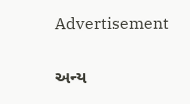Advertisement

અન્ય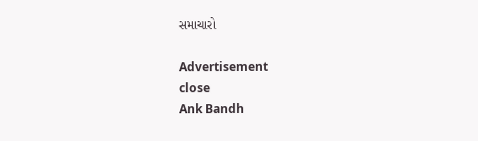સમાચારો

Advertisement
close
Ank Bandh